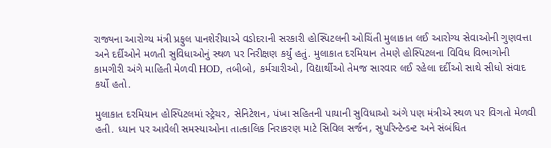રાજ્યના આરોગ્ય મંત્રી પ્રફુલ પાનશેરીયાએ વડોદરાની સરકારી હોસ્પિટલની ઓચિંતી મુલાકાત લઈ આરોગ્ય સેવાઓની ગુણવત્તા અને દર્દીઓને મળતી સુવિધાઓનું સ્થળ પર નિરીક્ષણ કર્યું હતું. મુલાકાત દરમિયાન તેમણે હોસ્પિટલના વિવિધ વિભાગોની કામગીરી અંગે માહિતી મેળવી HOD, તબીબો, કર્મચારીઓ, વિદ્યાર્થીઓ તેમજ સારવાર લઈ રહેલા દર્દીઓ સાથે સીધો સંવાદ કર્યો હતો.

મુલાકાત દરમિયાન હોસ્પિટલમાં સ્ટ્રેચર, સેનિટેશન, પંખા સહિતની પાયાની સુવિધાઓ અંગે પણ મંત્રીએ સ્થળ પર વિગતો મેળવી હતી. ધ્યાન પર આવેલી સમસ્યાઓના તાત્કાલિક નિરાકરણ માટે સિવિલ સર્જન, સુપરિન્ટેન્ડન્ટ અને સંબંધિત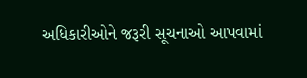અધિકારીઓને જરૂરી સૂચનાઓ આપવામાં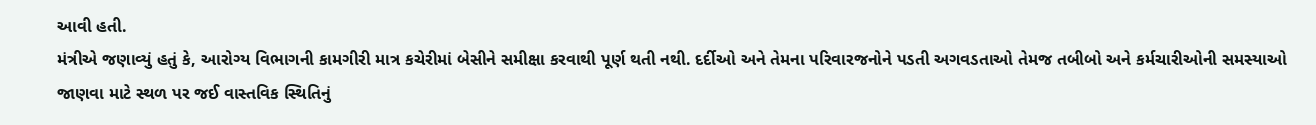આવી હતી.
મંત્રીએ જણાવ્યું હતું કે, આરોગ્ય વિભાગની કામગીરી માત્ર કચેરીમાં બેસીને સમીક્ષા કરવાથી પૂર્ણ થતી નથી. દર્દીઓ અને તેમના પરિવારજનોને પડતી અગવડતાઓ તેમજ તબીબો અને કર્મચારીઓની સમસ્યાઓ જાણવા માટે સ્થળ પર જઈ વાસ્તવિક સ્થિતિનું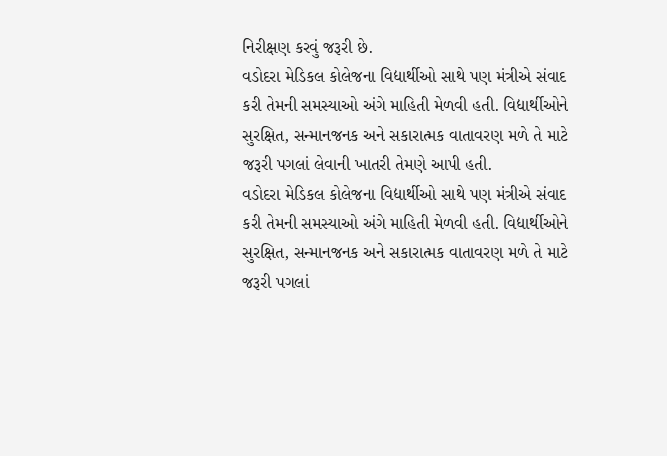નિરીક્ષણ કરવું જરૂરી છે.
વડોદરા મેડિકલ કોલેજના વિદ્યાર્થીઓ સાથે પણ મંત્રીએ સંવાદ કરી તેમની સમસ્યાઓ અંગે માહિતી મેળવી હતી. વિદ્યાર્થીઓને સુરક્ષિત, સન્માનજનક અને સકારાત્મક વાતાવરણ મળે તે માટે જરૂરી પગલાં લેવાની ખાતરી તેમણે આપી હતી.
વડોદરા મેડિકલ કોલેજના વિદ્યાર્થીઓ સાથે પણ મંત્રીએ સંવાદ કરી તેમની સમસ્યાઓ અંગે માહિતી મેળવી હતી. વિદ્યાર્થીઓને સુરક્ષિત, સન્માનજનક અને સકારાત્મક વાતાવરણ મળે તે માટે જરૂરી પગલાં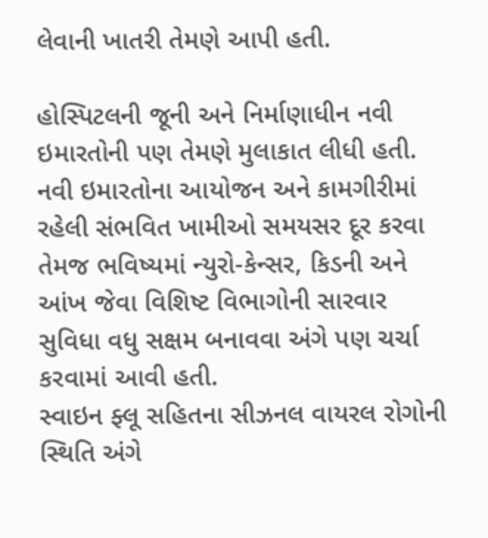લેવાની ખાતરી તેમણે આપી હતી.

હોસ્પિટલની જૂની અને નિર્માણાધીન નવી ઇમારતોની પણ તેમણે મુલાકાત લીધી હતી. નવી ઇમારતોના આયોજન અને કામગીરીમાં રહેલી સંભવિત ખામીઓ સમયસર દૂર કરવા તેમજ ભવિષ્યમાં ન્યુરો-કેન્સર, કિડની અને આંખ જેવા વિશિષ્ટ વિભાગોની સારવાર સુવિધા વધુ સક્ષમ બનાવવા અંગે પણ ચર્ચા કરવામાં આવી હતી.
સ્વાઇન ફ્લૂ સહિતના સીઝનલ વાયરલ રોગોની સ્થિતિ અંગે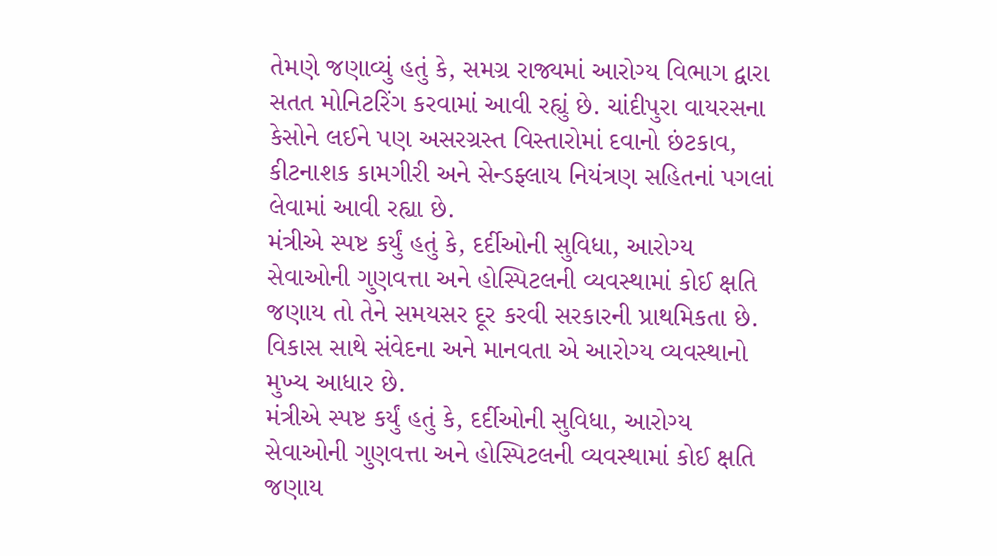તેમણે જણાવ્યું હતું કે, સમગ્ર રાજ્યમાં આરોગ્ય વિભાગ દ્વારા સતત મોનિટરિંગ કરવામાં આવી રહ્યું છે. ચાંદીપુરા વાયરસના કેસોને લઈને પણ અસરગ્રસ્ત વિસ્તારોમાં દવાનો છંટકાવ, કીટનાશક કામગીરી અને સેન્ડફ્લાય નિયંત્રણ સહિતનાં પગલાં લેવામાં આવી રહ્યા છે.
મંત્રીએ સ્પષ્ટ કર્યું હતું કે, દર્દીઓની સુવિધા, આરોગ્ય સેવાઓની ગુણવત્તા અને હોસ્પિટલની વ્યવસ્થામાં કોઈ ક્ષતિ જણાય તો તેને સમયસર દૂર કરવી સરકારની પ્રાથમિકતા છે. વિકાસ સાથે સંવેદના અને માનવતા એ આરોગ્ય વ્યવસ્થાનો મુખ્ય આધાર છે.
મંત્રીએ સ્પષ્ટ કર્યું હતું કે, દર્દીઓની સુવિધા, આરોગ્ય સેવાઓની ગુણવત્તા અને હોસ્પિટલની વ્યવસ્થામાં કોઈ ક્ષતિ જણાય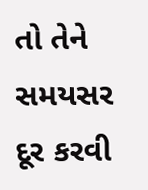તો તેને સમયસર દૂર કરવી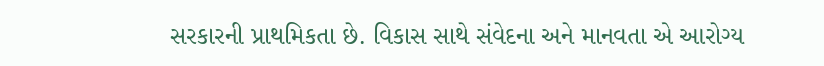સરકારની પ્રાથમિકતા છે. વિકાસ સાથે સંવેદના અને માનવતા એ આરોગ્ય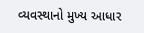વ્યવસ્થાનો મુખ્ય આધાર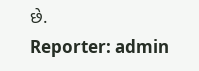છે.
Reporter: admin